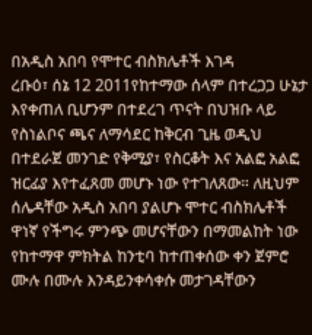በአዲስ አበባ የሞተር ብስክሌቶች እገዳ
ረቡዕ፣ ሰኔ 12 2011የከተማው ሰላም በተረጋጋ ሁኔታ እየቀጠለ ቢሆንም በተደረገ ጥናት በህዝቡ ላይ የስነልቦና ጫና ለማሳደር ከቅርብ ጊዜ ወዲህ በተደራጀ መንገድ የቅሚያ፣ የስርቆት እና አልፎ አልፎ ዝርፊያ እየተፈጸመ መሆኑ ነው የተገለጸው። ለዚህም ሰሌዳቸው አዲስ አበባ ያልሆኑ ሞተር ብስክሌቶች ዋነኛ የችግሩ ምንጭ መሆናቸውን በማመልከት ነው የከተማዋ ምክትል ከንቲባ ከተጠቀሰው ቀን ጀምሮ ሙሉ በሙሉ እንዳይንቀሳቀሱ መታገዳቸውን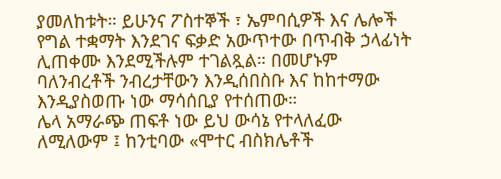ያመለከቱት። ይሁንና ፖስተኞች ፣ ኤምባሲዎች እና ሌሎች የግል ተቋማት እንደገና ፍቃድ አውጥተው በጥብቅ ኃላፊነት ሊጠቀሙ እንደሚችሉም ተገልጿል። በመሆኑም ባለንብረቶች ንብረታቸውን እንዲሰበስቡ እና ከከተማው እንዲያስወጡ ነው ማሳሰቢያ የተሰጠው።
ሌላ አማራጭ ጠፍቶ ነው ይህ ውሳኔ የተላለፈው ለሚለውም ፤ ከንቲባው «ሞተር ብስክሌቶች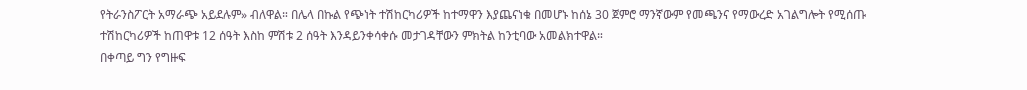የትራንስፖርት አማራጭ አይደሉም» ብለዋል። በሌላ በኩል የጭነት ተሽከርካሪዎች ከተማዋን እያጨናነቁ በመሆኑ ከሰኔ 30 ጀምሮ ማንኛውም የመጫንና የማውረድ አገልግሎት የሚሰጡ ተሽከርካሪዎች ከጠዋቱ 12 ሰዓት እስከ ምሽቱ 2 ሰዓት እንዳይንቀሳቀሱ መታገዳቸውን ምክትል ከንቲባው አመልክተዋል።
በቀጣይ ግን የግዙፍ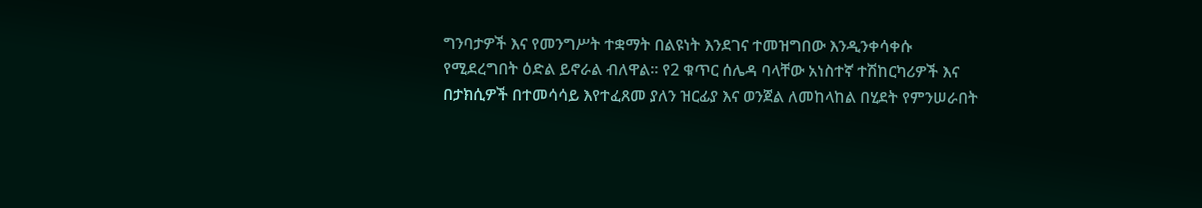ግንባታዎች እና የመንግሥት ተቋማት በልዩነት እንደገና ተመዝግበው እንዲንቀሳቀሱ የሚደረግበት ዕድል ይኖራል ብለዋል። የ2 ቁጥር ሰሌዳ ባላቸው አነስተኛ ተሽከርካሪዎች እና በታክሲዎች በተመሳሳይ እየተፈጸመ ያለን ዝርፊያ እና ወንጀል ለመከላከል በሂደት የምንሠራበት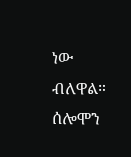ነው ብለዋል።
ሰሎሞን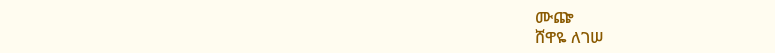ሙጬ
ሸዋዬ ለገሠ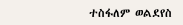ተስፋለም ወልደየስ